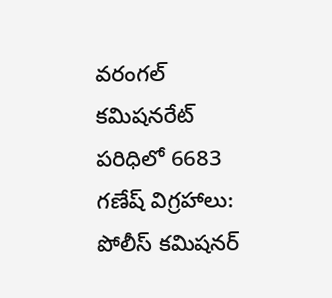వరంగల్ కమిషనరేట్ పరిధిలో 6683 గణేష్ విగ్రహాలు: పోలీస్ కమిషనర్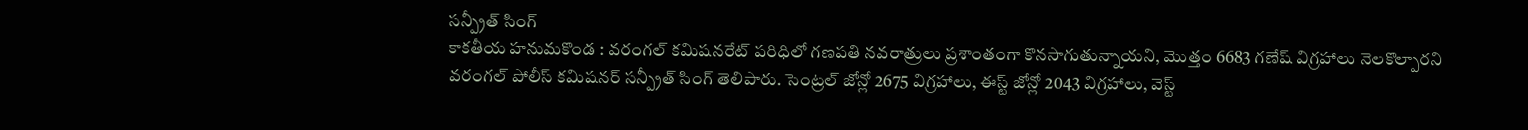సన్ప్రీత్ సింగ్
కాకతీయ హనుమకొండ : వరంగల్ కమిషనరేట్ పరిధిలో గణపతి నవరాత్రులు ప్రశాంతంగా కొనసాగుతున్నాయని, మొత్తం 6683 గణేష్ విగ్రహాలు నెలకొల్పారని వరంగల్ పోలీస్ కమిషనర్ సన్ప్రీత్ సింగ్ తెలిపారు. సెంట్రల్ జోన్లో 2675 విగ్రహాలు, ఈస్ట్ జోన్లో 2043 విగ్రహాలు, వెస్ట్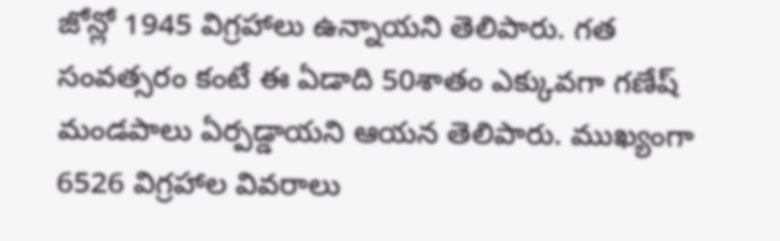జోన్లో 1945 విగ్రహాలు ఉన్నాయని తెలిపారు. గత సంవత్సరం కంటే ఈ ఏడాది 50శాతం ఎక్కువగా గణేష్ మండపాలు ఏర్పడ్డాయని ఆయన తెలిపారు. ముఖ్యంగా 6526 విగ్రహాల వివరాలు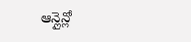ఆన్లైన్లో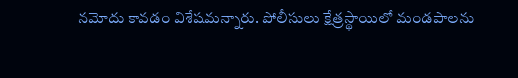నమోదు కావడం విశేషమన్నారు. పోలీసులు క్షేత్రస్థాయిలో మండపాలను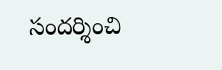సందర్శించి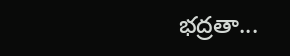భద్రతా...